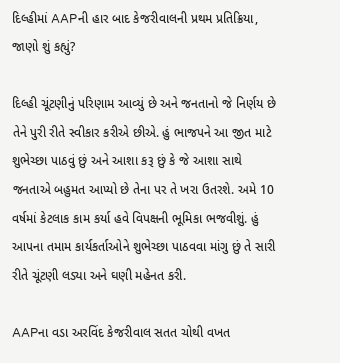દિલ્હીમાં AAPની હાર બાદ કેજરીવાલની પ્રથમ પ્રતિક્રિયા, જાણો શું કહ્યું?

દિલ્હી ચૂંટણીનું પરિણામ આવ્યું છે અને જનતાનો જે નિર્ણય છે તેને પુરી રીતે સ્વીકાર કરીએ છીએ. હું ભાજપને આ જીત માટે શુભેચ્છા પાઠવું છું અને આશા કરૂ છું કે જે આશા સાથે જનતાએ બહુમત આપ્યો છે તેના પર તે ખરા ઉતરશે. અમે 10 વર્ષમાં કેટલાક કામ કર્યા હવે વિપક્ષની ભૂમિકા ભજવીશું. હું આપના તમામ કાર્યકર્તાઓને શુભેચ્છા પાઠવવા માંગુ છું તે સારી રીતે ચૂંટણી લડ્યા અને ઘણી મહેનત કરી.

AAPના વડા અરવિંદ કેજરીવાલ સતત ચોથી વખત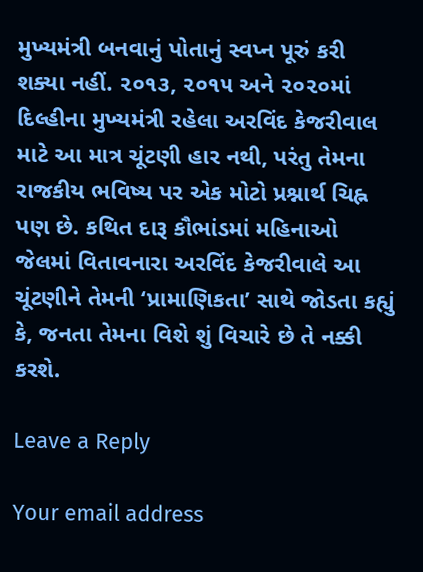મુખ્યમંત્રી બનવાનું પોતાનું સ્વપ્ન પૂરું કરી શક્યા નહીં. ૨૦૧૩, ૨૦૧૫ અને ૨૦૨૦માં દિલ્હીના મુખ્યમંત્રી રહેલા અરવિંદ કેજરીવાલ માટે આ માત્ર ચૂંટણી હાર નથી, પરંતુ તેમના રાજકીય ભવિષ્ય પર એક મોટો પ્રશ્નાર્થ ચિહ્ન પણ છે. કથિત દારૂ કૌભાંડમાં મહિનાઓ જેલમાં વિતાવનારા અરવિંદ કેજરીવાલે આ ચૂંટણીને તેમની ‘પ્રામાણિકતા’ સાથે જોડતા કહ્યું કે, જનતા તેમના વિશે શું વિચારે છે તે નક્કી કરશે.

Leave a Reply

Your email address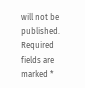will not be published. Required fields are marked *